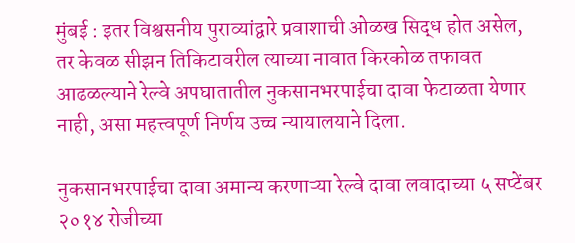मुंबई : इतर विश्वसनीय पुराव्यांद्वारे प्रवाशाची ओळख सिद्ध होत असेल, तर केवळ सीझन तिकिटावरील त्याच्या नावात किरकोळ तफावत आढळल्याने रेल्वे अपघातातील नुकसानभरपाईचा दावा फेटाळता येणार नाही, असा महत्त्वपूर्ण निर्णय उच्च न्यायालयाने दिला.

नुकसानभरपाईचा दावा अमान्य करणाऱ्या रेल्वे दावा लवादाच्या ५ सप्टेंबर २०१४ रोजीच्या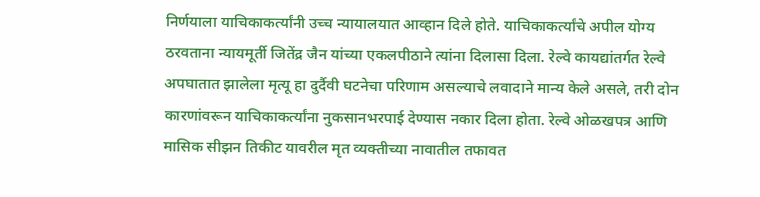निर्णयाला याचिकाकर्त्यांनी उच्च न्यायालयात आव्हान दिले होते. याचिकाकर्त्यांचे अपील योग्य ठरवताना न्यायमूर्ती जितेंद्र जैन यांच्या एकलपीठाने त्यांना दिलासा दिला. रेल्वे कायद्यांतर्गत रेल्वे अपघातात झालेला मृत्यू हा दुर्दैवी घटनेचा परिणाम असल्याचे लवादाने मान्य केले असले, तरी दोन कारणांवरून याचिकाकर्त्यांना नुकसानभरपाई देण्यास नकार दिला होता. रेल्वे ओळखपत्र आणि मासिक सीझन तिकीट यावरील मृत व्यक्तीच्या नावातील तफावत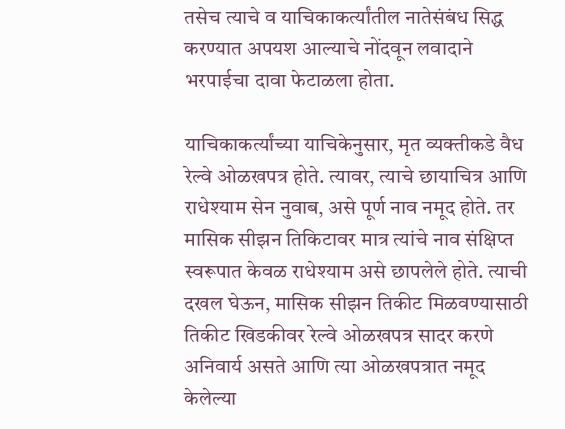तसेच त्याचे व याचिकाकर्त्यांतील नातेसंबंध सिद्ध करण्यात अपयश आल्याचे नोंदवून लवादाने भरपाईचा दावा फेटाळला होता.

याचिकाकर्त्यांच्या याचिकेनुसार, मृत व्यक्तीकडे वैध रेल्वे ओळखपत्र होते. त्यावर, त्याचे छायाचित्र आणि राधेश्याम सेन नुवाब, असे पूर्ण नाव नमूद होते. तर मासिक सीझन तिकिटावर मात्र त्यांचे नाव संक्षिप्त स्वरूपात केवळ राधेश्याम असे छापलेले होते. त्याची दखल घेऊन, मासिक सीझन तिकीट मिळवण्यासाठी तिकीट खिडकीवर रेल्वे ओळखपत्र सादर करणे अनिवार्य असते आणि त्या ओळखपत्रात नमूद केलेल्या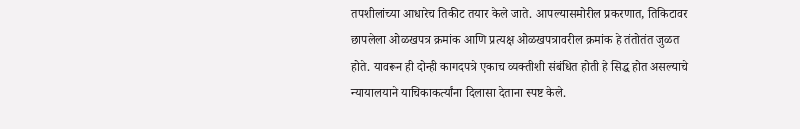तपशीलांच्या आधारेच तिकीट तयार केले जाते. आपल्यासमोरील प्रकरणात, तिकिटावर छापलेला ओळखपत्र क्रमांक आणि प्रत्यक्ष ओळखपत्रावरील क्रमांक हे तंतोतंत जुळत होते. यावरून ही दोन्ही कागदपत्रे एकाच व्यक्तीशी संबंधित होती हे सिद्ध होत असल्याचे न्यायालयाने याचिकाकर्त्यांना दिलासा देताना स्पष्ट केले.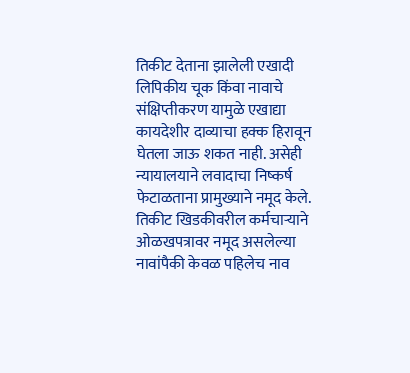तिकीट देताना झालेली एखादी लिपिकीय चूक किंवा नावाचे संक्षिप्तीकरण यामुळे एखाद्या कायदेशीर दाव्याचा हक्क हिरावून घेतला जाऊ शकत नाही. असेही न्यायालयाने लवादाचा निष्कर्ष फेटाळताना प्रामुख्याने नमूद केले. तिकीट खिडकीवरील कर्मचाऱ्याने ओळखपत्रावर नमूद असलेल्या नावांपैकी केवळ पहिलेच नाव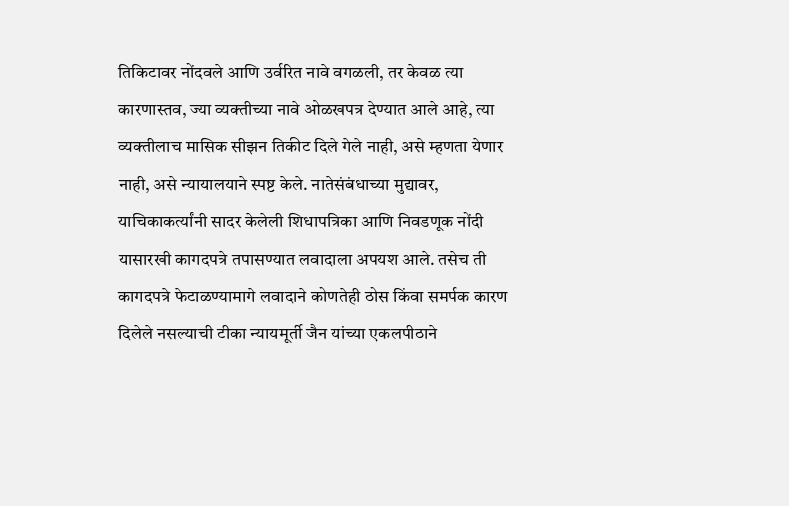तिकिटावर नोंदवले आणि उर्वरित नावे वगळली, तर केवळ त्या कारणास्तव, ज्या व्यक्तीच्या नावे ओळखपत्र देण्यात आले आहे, त्या व्यक्तीलाच मासिक सीझन तिकीट दिले गेले नाही, असे म्हणता येणार नाही, असे न्यायालयाने स्पष्ट केले. नातेसंबंधाच्या मुद्यावर, याचिकाकर्त्यांनी सादर केलेली शिधापत्रिका आणि निवडणूक नोंदी यासारखी कागदपत्रे तपासण्यात लवादाला अपयश आले. तसेच ती कागदपत्रे फेटाळण्यामागे लवादाने कोणतेही ठोस किंवा समर्पक कारण दिलेले नसल्याची टीका न्यायमूर्ती जैन यांच्या एकलपीठाने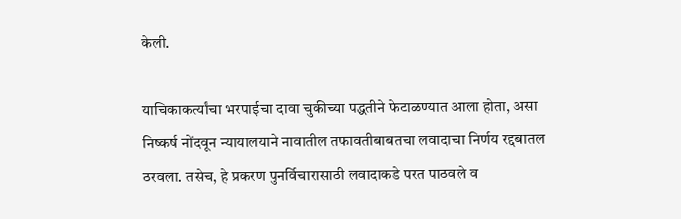केली.

याचिकाकर्त्यांचा भरपाईचा दावा चुकीच्या पद्धतीने फेटाळण्यात आला होता, असा निष्कर्ष नोंदवून न्यायालयाने नावातील तफावतीबाबतचा लवादाचा निर्णय रद्दबातल ठरवला. तसेच, हे प्रकरण पुनर्विचारासाठी लवादाकडे परत पाठवले व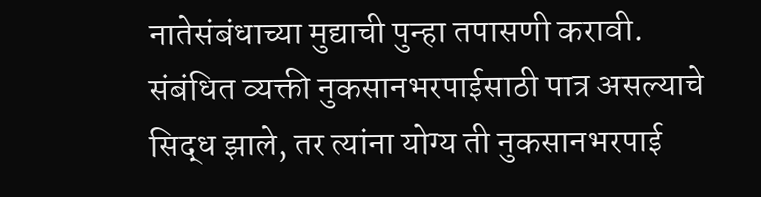नातेसंबंधाच्या मुद्याची पुन्हा तपासणी करावी. संबंधित व्यक्ती नुकसानभरपाईसाठी पात्र असल्याचे सिद्ध झाले, तर त्यांना योग्य ती नुकसानभरपाई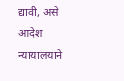द्यावी, असे आदेश न्यायालयाने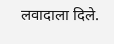लवादाला दिले.